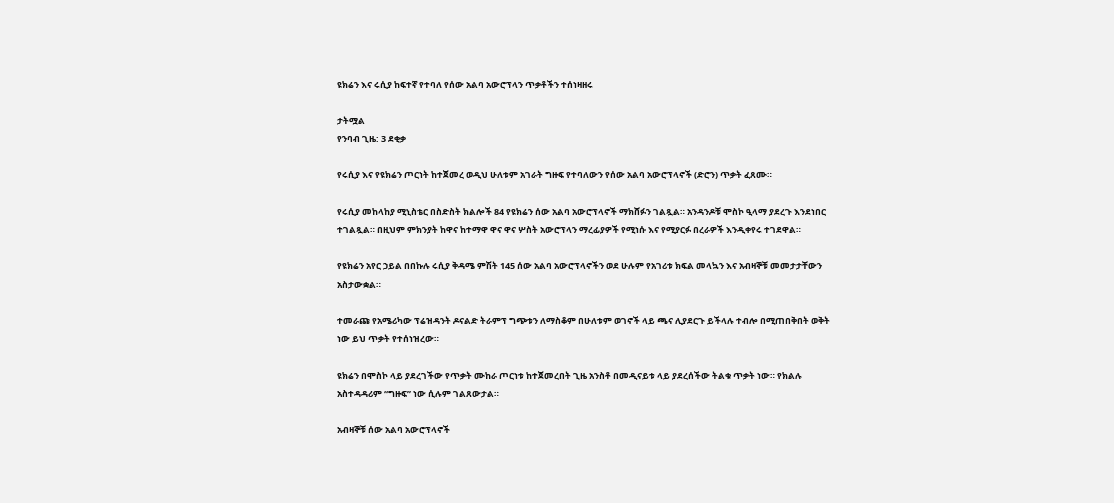ዩክሬን እና ሩሲያ ከፍተኛ የተባለ የሰው አልባ አውሮፕላን ጥቃቶችን ተሰነዛዘሩ

ታትሟል
የንባብ ጊዜ: 3 ደቂቃ

የሩሲያ እና የዩክሬን ጦርነት ከተጀመረ ወዲህ ሁለቱም አገራት ግዙፍ የተባለውን የሰው አልባ አውሮፕላኖች (ድሮን) ጥቃት ፈጸሙ።

የሩሲያ መከላከያ ሚኒስቴር በስድስት ክልሎች 84 የዩክሬን ሰው አልባ አውሮፕላኖች ማክሸፉን ገልጿል። አንዳንዶቹ ሞስኮ ዒላማ ያደረጉ እንደነበር ተገልጿል። በዚህም ምክንያት ከዋና ከተማዋ ዋና ዋና ሦስት አውሮፕላን ማረፊያዎች የሚነሱ እና የሚያርፉ በረራዎች እንዲቀየሩ ተገደዋል።

የዩክሬን አየር ኃይል በበኩሉ ሩሲያ ቅዳሜ ምሽት 145 ሰው አልባ አውሮፕላኖችን ወደ ሁሉም የአገሪቱ ክፍል መላኳን እና አብዛኞቹ መመታታቸውን አስታውቋል።

ተመራጩ የአሜሪካው ፕሬዝዳንት ዶናልድ ትራምፕ ግጭቱን ለማስቆም በሁለቱም ወገኖች ላይ ጫና ሊያደርጉ ይችላሉ ተብሎ በሚጠበቅበት ወቅት ነው ይህ ጥቃት የተሰነዝረው።

ዩክሬን በሞስኮ ላይ ያደረገችው የጥቃት ሙከራ ጦርነቱ ከተጀመረበት ጊዜ አንስቶ በመዲናይቱ ላይ ያደረሰችው ትልቁ ጥቃት ነው። የክልሉ አስተዳዳሪም “ግዙፍ” ነው ሲሉም ገልጸውታል።

አብዛኞቹ ሰው አልባ አውሮፕላኖች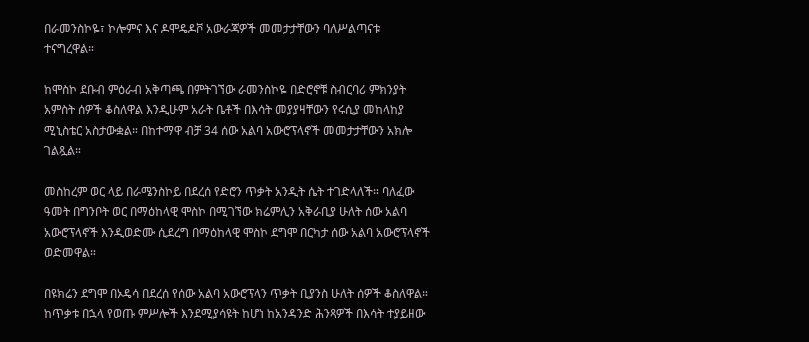በራመንስኮዬ፣ ኮሎምና እና ዶሞዴዶቮ አውራጃዎች መመታታቸውን ባለሥልጣናቱ ተናግረዋል።

ከሞስኮ ደቡብ ምዕራብ አቅጣጫ በምትገኘው ራመንስኮዬ በድሮኖቹ ስብርባሪ ምክንያት አምስት ሰዎች ቆስለዋል እንዲሁም አራት ቤቶች በእሳት መያያዛቸውን የሩሲያ መከላከያ ሚኒስቴር አስታውቋል። በከተማዋ ብቻ 34 ሰው አልባ አውሮፕላኖች መመታታቸውን አክሎ ገልጿል።

መስከረም ወር ላይ በራሜንስኮይ በደረሰ የድሮን ጥቃት አንዲት ሴት ተገድላለች። ባለፈው ዓመት በግንቦት ወር በማዕከላዊ ሞስኮ በሚገኘው ክሬምሊን አቅራቢያ ሁለት ሰው አልባ አውሮፕላኖች እንዲወድሙ ሲደረግ በማዕከላዊ ሞስኮ ደግሞ በርካታ ሰው አልባ አውሮፕላኖች ወድመዋል።

በዩክሬን ደግሞ በኦዴሳ በደረሰ የሰው አልባ አውሮፕላን ጥቃት ቢያንስ ሁለት ሰዎች ቆስለዋል። ከጥቃቱ በኋላ የወጡ ምሥሎች እንደሚያሳዩት ከሆነ ከአንዳንድ ሕንጻዎች በእሳት ተያይዘው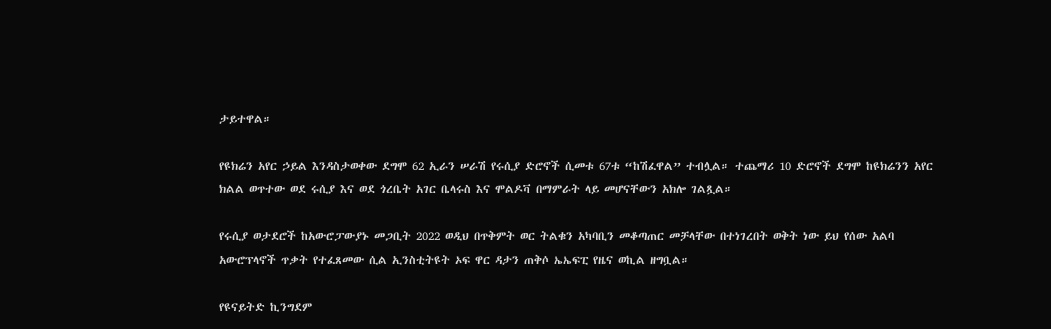ታይተዋል።

የዩክሬን አየር ኃይል እንዳስታወቀው ደግሞ 62 ኢራን ሠራሽ የሩሲያ ድሮኖች ሲመቱ 67ቱ “ከሽፈዋል” ተብሏል። ተጨማሪ 10 ድሮኖች ደግሞ ከዩክሬንን አየር ክልል ወጥተው ወደ ሩሲያ እና ወደ ጎረቤት አገር ቤላሩስ እና ሞልዶቫ በማምራት ላይ መሆናቸውን አክሎ ገልጿል።

የሩሲያ ወታደሮች ከአውሮፓውያኑ መጋቢት 2022 ወዲህ በጥቅምት ወር ትልቁን አካባቢን መቆጣጠር መቻላቸው በተነገረበት ወቅት ነው ይህ የሰው አልባ አውሮፕላኖች ጥቃት የተፈጸመው ሲል ኢንስቲትዩት ኦፍ ዋር ዳታን ጠቅሶ ኤኤፍፒ የዜና ወኪል ዘግቧል።

የዩናይትድ ኪንግደም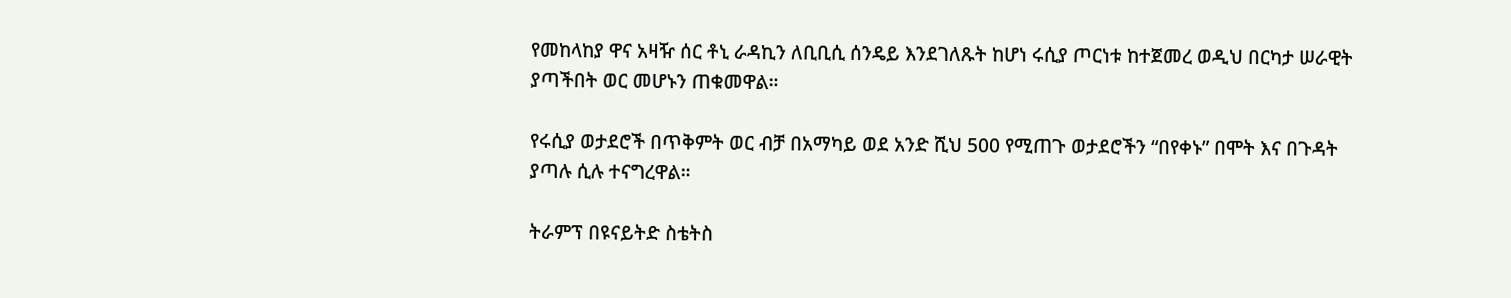የመከላከያ ዋና አዛዥ ሰር ቶኒ ራዳኪን ለቢቢሲ ሰንዴይ እንደገለጹት ከሆነ ሩሲያ ጦርነቱ ከተጀመረ ወዲህ በርካታ ሠራዊት ያጣችበት ወር መሆኑን ጠቁመዋል።

የሩሲያ ወታደሮች በጥቅምት ወር ብቻ በአማካይ ወደ አንድ ሺህ 500 የሚጠጉ ወታደሮችን “በየቀኑ” በሞት እና በጉዳት ያጣሉ ሲሉ ተናግረዋል።

ትራምፕ በዩናይትድ ስቴትስ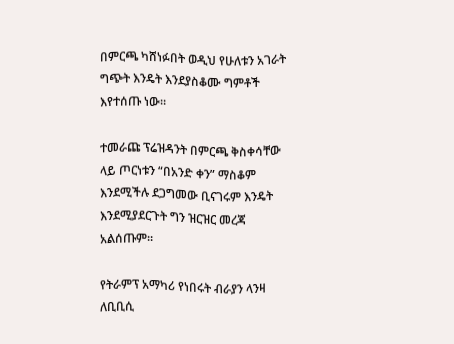በምርጫ ካሸነፉበት ወዲህ የሁለቱን አገራት ግጭት እንዴት እንደያስቆሙ ግምቶች እየተሰጡ ነው።

ተመራጩ ፕሬዝዳንት በምርጫ ቅስቀሳቸው ላይ ጦርነቱን “በአንድ ቀን” ማስቆም እንደሚችሉ ደጋግመው ቢናገሩም እንዴት እንደሚያደርጉት ግን ዝርዝር መረጃ አልሰጡም።

የትራምፕ አማካሪ የነበሩት ብራያን ላንዛ ለቢቢሲ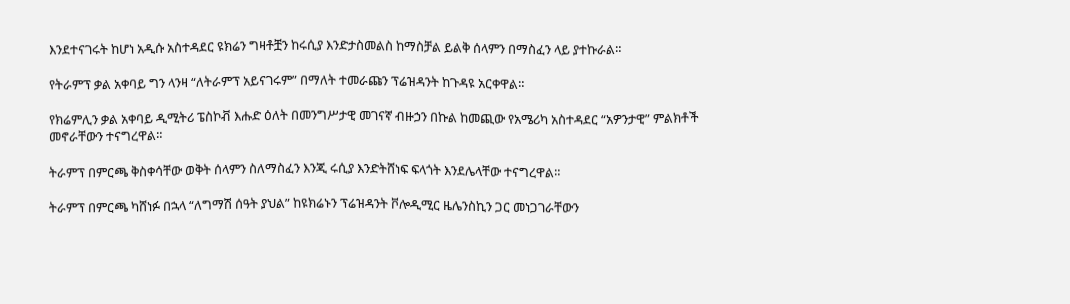እንደተናገሩት ከሆነ አዲሱ አስተዳደር ዩክሬን ግዛቶቿን ከሩሲያ እንድታስመልስ ከማስቻል ይልቅ ሰላምን በማስፈን ላይ ያተኩራል።

የትራምፕ ቃል አቀባይ ግን ላንዛ “ለትራምፕ አይናገሩም” በማለት ተመራጩን ፕሬዝዳንት ከጉዳዩ አርቀዋል።

የክሬምሊን ቃል አቀባይ ዲሚትሪ ፔስኮቭ እሑድ ዕለት በመንግሥታዊ መገናኛ ብዙኃን በኩል ከመጪው የአሜሪካ አስተዳደር “አዎንታዊ” ምልክቶች መኖራቸውን ተናግረዋል።

ትራምፕ በምርጫ ቅስቀሳቸው ወቅት ሰላምን ስለማስፈን እንጂ ሩሲያ እንድትሸነፍ ፍላጎት እንደሌላቸው ተናግረዋል።

ትራምፕ በምርጫ ካሸነፉ በኋላ “ለግማሽ ሰዓት ያህል” ከዩክሬኑን ፕሬዝዳንት ቮሎዲሚር ዜሌንስኪን ጋር መነጋገራቸውን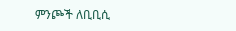ምንጮች ለቢቢሲ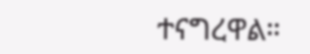ተናግረዋል።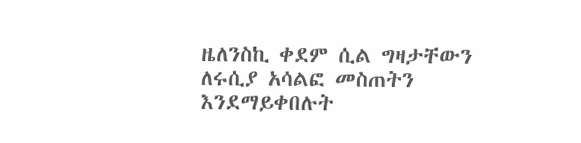ዜለንስኪ ቀደም ሲል ግዛታቸውን ለሩሲያ አሳልፎ መስጠትን እንደማይቀበሉት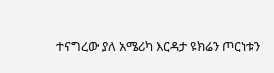ተናግረው ያለ አሜሪካ እርዳታ ዩክሬን ጦርነቱን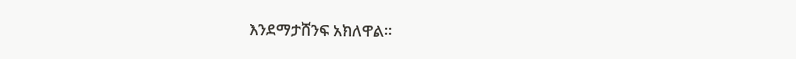እንደማታሸንፍ አክለዋል።